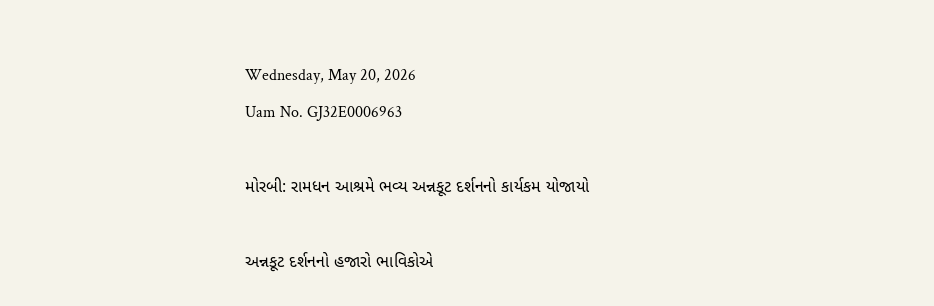Wednesday, May 20, 2026
Uam No. GJ32E0006963

મોરબી: રામધન આશ્રમે ભવ્ય અન્નકૂટ દર્શનનો કાર્યકમ યોજાયો

અન્નકૂટ દર્શનનો હજારો ભાવિકોએ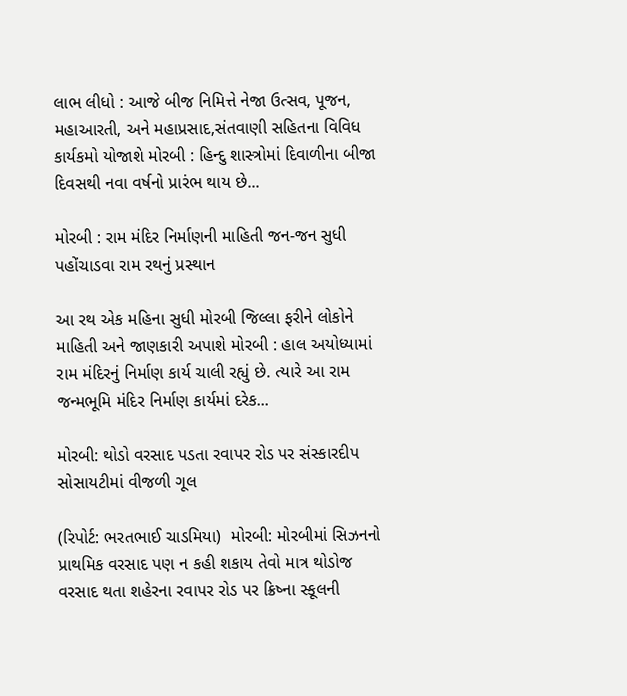લાભ લીધો : આજે બીજ નિમિત્તે નેજા ઉત્સવ, પૂજન, મહાઆરતી, અને મહાપ્રસાદ,સંતવાણી સહિતના વિવિધ કાર્યકમો યોજાશે મોરબી : હિન્દુ શાસ્ત્રોમાં દિવાળીના બીજા દિવસથી નવા વર્ષનો પ્રારંભ થાય છે...

મોરબી : રામ મંદિર નિર્માણની માહિતી જન-જન સુધી પહોંચાડવા રામ રથનું પ્રસ્થાન

આ રથ એક મહિના સુધી મોરબી જિલ્લા ફરીને લોકોને માહિતી અને જાણકારી અપાશે મોરબી : હાલ અયોધ્યામાં રામ મંદિરનું નિર્માણ કાર્ય ચાલી રહ્યું છે. ત્યારે આ રામ જન્મભૂમિ મંદિર નિર્માણ કાર્યમાં દરેક...

મોરબી: થોડો વરસાદ પડતા રવાપર રોડ પર સંસ્કારદીપ સોસાયટીમાં વીજળી ગૂલ

(રિપોર્ટ: ભરતભાઈ ચાડમિયા)  મોરબી: મોરબીમાં સિઝનનો પ્રાથમિક વરસાદ પણ ન કહી શકાય તેવો માત્ર થોડોજ વરસાદ થતા શહેરના રવાપર રોડ પર ક્રિષ્ના સ્કૂલની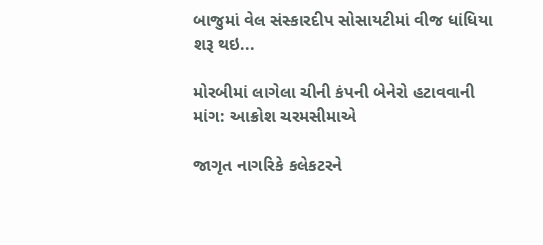બાજુમાં વેલ સંસ્કારદીપ સોસાયટીમાં વીજ ધાંધિયા શરૂ થઇ...

મોરબીમાં લાગેલા ચીની કંપની બેનેરો હટાવવાની માંગ: આક્રોશ ચરમસીમાએ

જાગૃત નાગરિકે કલેકટરને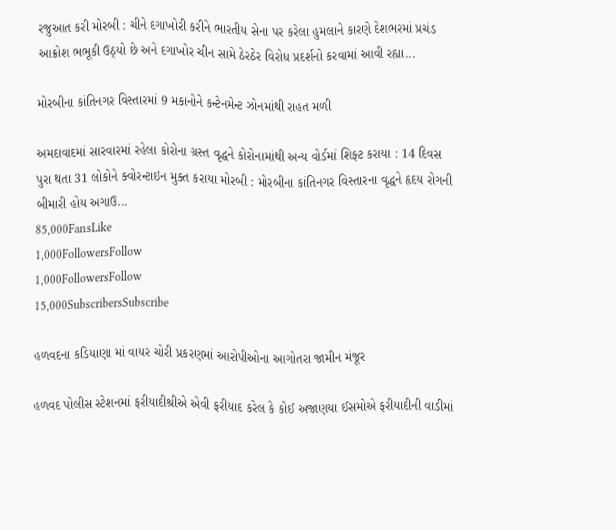રજુઆત કરી મોરબી : ચીને દગાખોરી કરીને ભારતીય સેના પર કરેલા હુમલાને કારણે દેશભરમાં પ્રચંડ આક્રોશ ભભૂકી ઉઠ્યો છે અને દગાખોર ચીન સામે ઠેરઠેર વિરોધ પ્રદર્શનો કરવામાં આવી રહ્યા...

મોરબીના કાંતિનગર વિસ્તારમાં 9 મકાનોને કન્ટેનમેન્ટ ઝોનમાંથી રાહત મળી

અમદાવાદમાં સારવારમાં રહેલા કોરોના ગ્રસ્ત વૃદ્ધને કોરોનામાંથી અન્ય વોર્ડમાં શિફ્ટ કરાયા : 14 દિવસ પુરા થતા 31 લોકોને ક્વોરન્ટાઇન મુક્ત કરાયા મોરબી : મોરબીના કાંતિનગર વિસ્તારના વૃદ્ધને હૃદય રોગની બીમારી હોય અગાઉ...
85,000FansLike
1,000FollowersFollow
1,000FollowersFollow
15,000SubscribersSubscribe

હળવદના કડિયાણા માં વાયર ચોરી પ્રકરણમાં આરોપીઓના આગોતરા જામીન મંજૂર

હળવદ પોલીસ સ્ટેશનમાં ફરીયાદીશ્રીએ એવી ફરીયાદ કરેલ કે કોઈ અજાણયા ઈસમોએ ફરીયાદીની વાડીમાં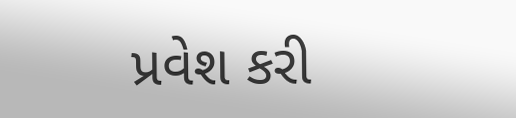પ્રવેશ કરી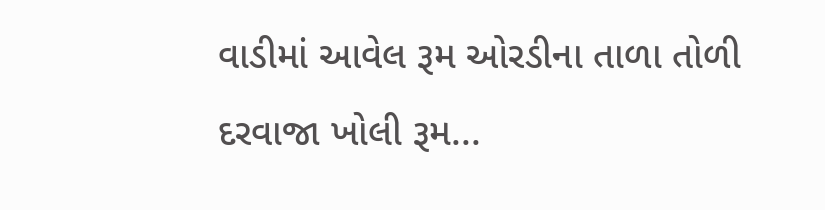વાડીમાં આવેલ રૂમ ઓરડીના તાળા તોળી દરવાજા ખોલી રૂમ...